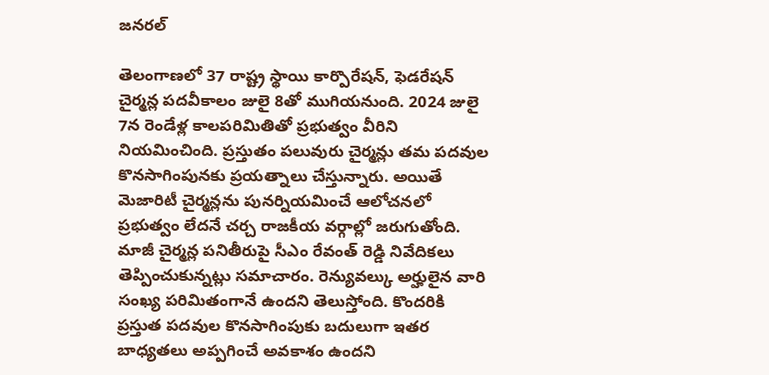జనరల్

తెలంగాణలో 37 రాష్ట్ర స్థాయి కార్పొరేషన్, ఫెడరేషన్ చైర్మన్ల పదవీకాలం జులై 8తో ముగియనుంది. 2024 జులై 7న రెండేళ్ల కాలపరిమితితో ప్రభుత్వం వీరిని నియమించింది. ప్రస్తుతం పలువురు చైర్మన్లు తమ పదవుల కొనసాగింపునకు ప్రయత్నాలు చేస్తున్నారు. అయితే మెజారిటీ చైర్మన్లను పునర్నియమించే ఆలోచనలో ప్రభుత్వం లేదనే చర్చ రాజకీయ వర్గాల్లో జరుగుతోంది.
మాజీ చైర్మన్ల పనితీరుపై సీఎం రేవంత్ రెడ్డి నివేదికలు తెప్పించుకున్నట్లు సమాచారం. రెన్యువల్కు అర్హులైన వారి సంఖ్య పరిమితంగానే ఉందని తెలుస్తోంది. కొందరికి ప్రస్తుత పదవుల కొనసాగింపుకు బదులుగా ఇతర బాధ్యతలు అప్పగించే అవకాశం ఉందని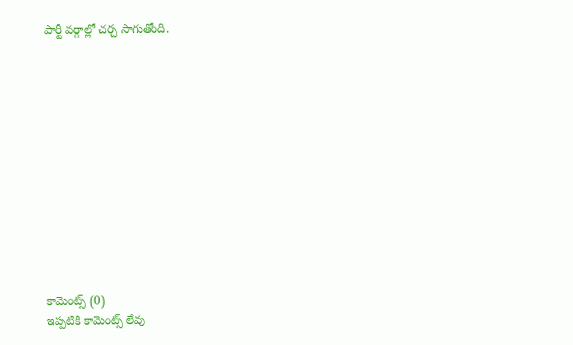పార్టీ వర్గాల్లో చర్చ సాగుతోంది.













కామెంట్స్ (0)
ఇప్పటికి కామెంట్స్ లేవు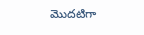మొదటిగా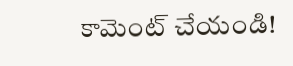కామెంట్ చేయండి!